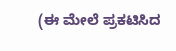(ಈ ಮೇಲೆ ಪ್ರಕಟಿಸಿದ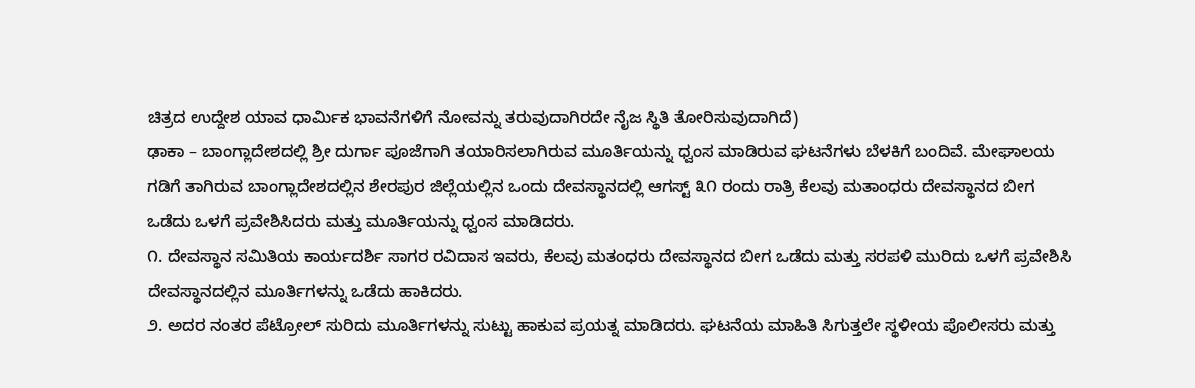ಚಿತ್ರದ ಉದ್ದೇಶ ಯಾವ ಧಾರ್ಮಿಕ ಭಾವನೆಗಳಿಗೆ ನೋವನ್ನು ತರುವುದಾಗಿರದೇ ನೈಜ ಸ್ಥಿತಿ ತೋರಿಸುವುದಾಗಿದೆ)
ಢಾಕಾ – ಬಾಂಗ್ಲಾದೇಶದಲ್ಲಿ ಶ್ರೀ ದುರ್ಗಾ ಪೂಜೆಗಾಗಿ ತಯಾರಿಸಲಾಗಿರುವ ಮೂರ್ತಿಯನ್ನು ಧ್ವಂಸ ಮಾಡಿರುವ ಘಟನೆಗಳು ಬೆಳಕಿಗೆ ಬಂದಿವೆ. ಮೇಘಾಲಯ ಗಡಿಗೆ ತಾಗಿರುವ ಬಾಂಗ್ಲಾದೇಶದಲ್ಲಿನ ಶೇರಪುರ ಜಿಲ್ಲೆಯಲ್ಲಿನ ಒಂದು ದೇವಸ್ಥಾನದಲ್ಲಿ ಆಗಸ್ಟ್ ೩೧ ರಂದು ರಾತ್ರಿ ಕೆಲವು ಮತಾಂಧರು ದೇವಸ್ಥಾನದ ಬೀಗ ಒಡೆದು ಒಳಗೆ ಪ್ರವೇಶಿಸಿದರು ಮತ್ತು ಮೂರ್ತಿಯನ್ನು ಧ್ವಂಸ ಮಾಡಿದರು.
೧. ದೇವಸ್ಥಾನ ಸಮಿತಿಯ ಕಾರ್ಯದರ್ಶಿ ಸಾಗರ ರವಿದಾಸ ಇವರು, ಕೆಲವು ಮತಂಧರು ದೇವಸ್ಥಾನದ ಬೀಗ ಒಡೆದು ಮತ್ತು ಸರಪಳಿ ಮುರಿದು ಒಳಗೆ ಪ್ರವೇಶಿಸಿ ದೇವಸ್ಥಾನದಲ್ಲಿನ ಮೂರ್ತಿಗಳನ್ನು ಒಡೆದು ಹಾಕಿದರು.
೨. ಅದರ ನಂತರ ಪೆಟ್ರೋಲ್ ಸುರಿದು ಮೂರ್ತಿಗಳನ್ನು ಸುಟ್ಟು ಹಾಕುವ ಪ್ರಯತ್ನ ಮಾಡಿದರು. ಘಟನೆಯ ಮಾಹಿತಿ ಸಿಗುತ್ತಲೇ ಸ್ಥಳೀಯ ಪೊಲೀಸರು ಮತ್ತು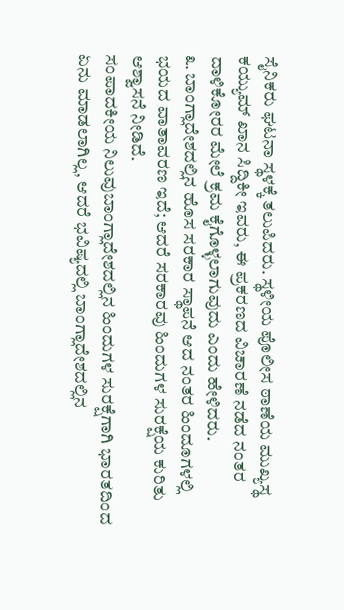ಸೈನಿಕರು ಘಟನಾ ಸ್ಥಳಕ್ಕೆ ತಲುಪಿದರು. ಸ್ಥಳೀಯ ಪೊಲೀಸ ಠಾಣೆಯ ಮುಖ್ಯಸ್ಥ ಕಯ್ಯುಮ್ ಖಾನ ಸಿದ್ದಿಕೀ ಇವರು, ಈ ಪ್ರಕರಣದ ವಿಚಾರಣೆ ನಡೆದ ನಂತರ ದಾಳಿಕೋರರ ಮೇಲೆ ಕ್ರಮ ಕೈಗೊಳ್ಳಲಾಗುವುದು ಎಂದು ಹೇಳಿದರು.
೩. ಬಾಂಗ್ಲಾದೇಶದಲ್ಲಿನ ಹೊಸ ಸರಕಾರ ಸ್ಥಾಪನೆ ಆದ ನಂತರ ಹಿಂದೂಗಳಲ್ಲಿ ಭಯದ ವಾತಾವರಣ ಇದೆ; ಆದರೆ ಸರಕಾರವು ಹಿಂದುಗಳ ಸುರಕ್ಷೆಯ ಕುರಿತು ಆಶ್ವಾಸನೆ ನೀಡಿದೆ.
ಸಂಪಾದಕೀಯ ನಿಲುವುಬಾಂಗ್ಲಾದೇಶದಲ್ಲಿನ ಹಿಂದುಗಳ ಸುರಕ್ಷೆಗಾಗಿ ಭಾರತದಿಂದ ಏನು ಮಾಡಲಾಗಿಲ್ಲ, ಆದರೆ ಭವಿಷ್ಯದಲ್ಲಿ ಬಾಂಗ್ಲಾದೇಶದಲ್ಲಿನ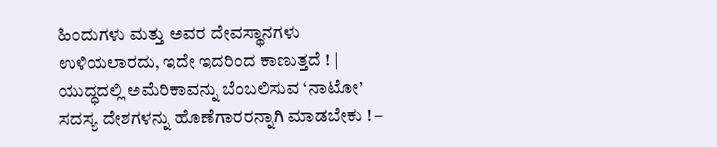ಹಿಂದುಗಳು ಮತ್ತು ಅವರ ದೇವಸ್ಥಾನಗಳು ಉಳಿಯಲಾರದು, ಇದೇ ಇದರಿಂದ ಕಾಣುತ್ತದೆ ! |
ಯುದ್ಧದಲ್ಲಿ ಅಮೆರಿಕಾವನ್ನು ಬೆಂಬಲಿಸುವ ‘ನಾಟೋ’ ಸದಸ್ಯ ದೇಶಗಳನ್ನು ಹೊಣೆಗಾರರನ್ನಾಗಿ ಮಾಡಬೇಕು ! –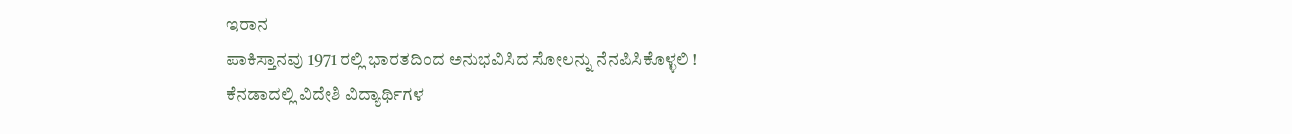ಇರಾನ
ಪಾಕಿಸ್ತಾನವು 1971 ರಲ್ಲಿ ಭಾರತದಿಂದ ಅನುಭವಿಸಿದ ಸೋಲನ್ನು ನೆನಪಿಸಿಕೊಳ್ಳಲಿ !
ಕೆನಡಾದಲ್ಲಿ ವಿದೇಶಿ ವಿದ್ಯಾರ್ಥಿಗಳ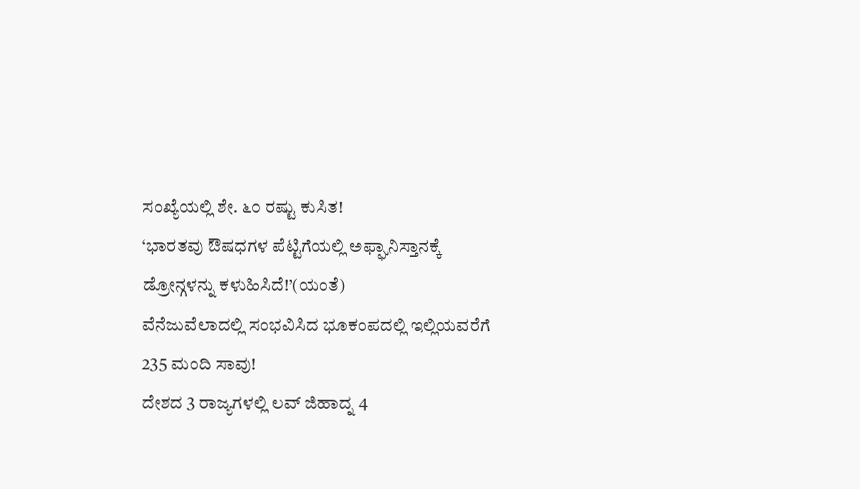ಸಂಖ್ಯೆಯಲ್ಲಿ ಶೇ. ೬೦ ರಷ್ಟು ಕುಸಿತ!
‘ಭಾರತವು ಔಷಧಗಳ ಪೆಟ್ಟಿಗೆಯಲ್ಲಿ ಅಫ್ಘಾನಿಸ್ತಾನಕ್ಕೆ ಡ್ರೋನ್ಗಳನ್ನು ಕಳುಹಿಸಿದೆ!’(ಯಂತೆ)
ವೆನೆಜುವೆಲಾದಲ್ಲಿ ಸಂಭವಿಸಿದ ಭೂಕಂಪದಲ್ಲಿ ಇಲ್ಲಿಯವರೆಗೆ 235 ಮಂದಿ ಸಾವು!
ದೇಶದ 3 ರಾಜ್ಯಗಳಲ್ಲಿ ಲವ್ ಜಿಹಾದ್ನ 4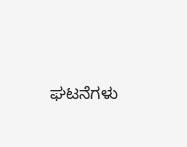ಘಟನೆಗಳು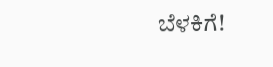ಬೆಳಕಿಗೆ!